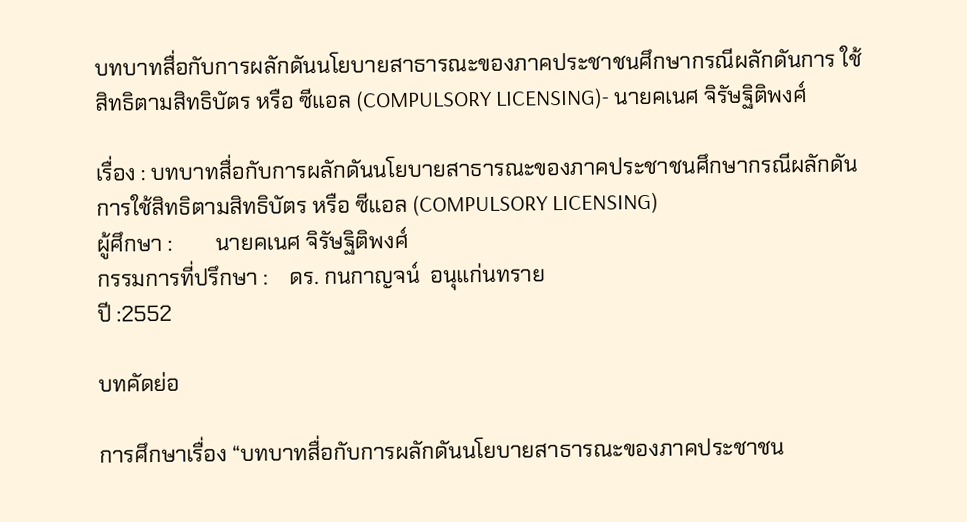บทบาทสื่อกับการผลักดันนโยบายสาธารณะของภาคประชาชนศึกษากรณีผลักดันการ ใช้สิทธิตามสิทธิบัตร หรือ ซีแอล (COMPULSORY LICENSING)- นายคเนศ จิรัษฐิติพงศ์

เรื่อง : บทบาทสื่อกับการผลักดันนโยบายสาธารณะของภาคประชาชนศึกษากรณีผลักดันการใช้สิทธิตามสิทธิบัตร หรือ ซีแอล (COMPULSORY LICENSING)
ผู้ศึกษา :        นายคเนศ จิรัษฐิติพงศ์
กรรมการที่ปรึกษา :    ดร. กนกาญจน์  อนุแก่นทราย
ปี :2552

บทคัดย่อ

การศึกษาเรื่อง “บทบาทสื่อกับการผลักดันนโยบายสาธารณะของภาคประชาชน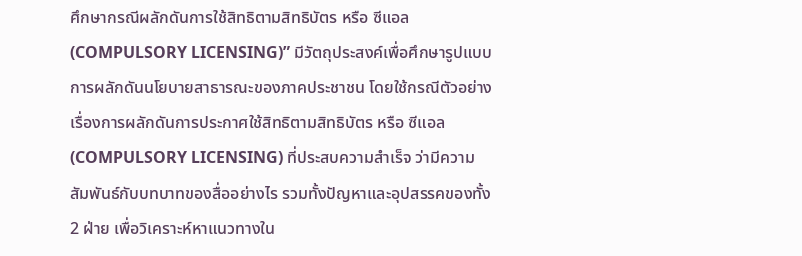ศึกษากรณีผลักดันการใช้สิทธิตามสิทธิบัตร หรือ ซีแอล (COMPULSORY LICENSING)” มีวัตถุประสงค์เพื่อศึกษารูปแบบการผลักดันนโยบายสาธารณะของภาคประชาชน โดยใช้กรณีตัวอย่างเรื่องการผลักดันการประกาศใช้สิทธิตามสิทธิบัตร หรือ ซีแอล (COMPULSORY LICENSING) ที่ประสบความสำเร็จ ว่ามีความสัมพันธ์กับบทบาทของสื่ออย่างไร รวมทั้งปัญหาและอุปสรรคของทั้ง 2 ฝ่าย เพื่อวิเคราะห์หาแนวทางใน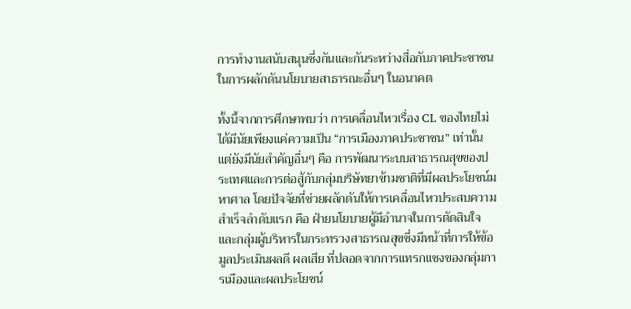การทำงานสนับสนุนซึ่งกันและกันระหว่างสื่อกับภาคประชาชนในการผลักดันนโยบายสาธารณะอื่นๆ ในอนาคต

ทั้งนี้จากการศึกษาพบว่า การเคลื่อนไหวเรื่อง CL ของไทยไม่ได้มีนัยเพียงแค่ความเป็น “การเมืองภาคประชาชน” เท่านั้น แต่ยังมีนัยสำคัญอื่นๆ คือ การพัฒนาระบบสาธารณสุขของประเทศและการต่อสู้กับกลุ่มบริษัทยาข้ามชาติที่มีผลประโยชน์มหาศาล โดยปัจจัยที่ช่วยผลักดันให้การเคลื่อนไหวประสบความ สำเร็จลำดับแรก คือ ฝ่ายนโยบายผู้มีอำนาจในการตัดสินใจ และกลุ่มผู้บริหารในกระทรวงสาธารณสุขซึ่งมีหน้าที่การให้ข้อมูลประเมินผลดี ผลเสีย ที่ปลอดจากการแทรกแซงของกลุ่มการเมืองและผลประโยชน์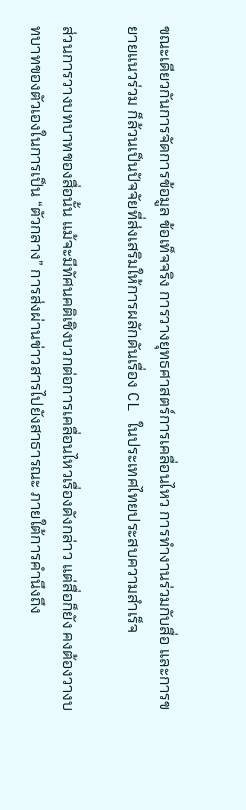ขณะเดียวกันการจัดการข้อมูล ข้อเท็จจริง การวางยุทธศาสตร์การเคลื่อนไหว การทำงานร่วมกับสื่อ และการขยายแนวร่วม ก็ล้วนเป็นปัจจัยที่ส่งเสริมให้การผลักดันเรื่อง CL ในประเทศไทยประสบความสำเร็จ

ส่วนการวางบทบาทของสื่อนั้น แม้จะมีทัศนคติเชิงบวกต่อการเคลื่อนไหวเรื่องดังกล่าว แต่สื่อก็ยัง คงต้องวางบทบาทของตัวเองในการเป็น “ตัวกลาง” การส่งผ่านข่าวสารไปยังสาธารณะ ภายใต้การคำนึงถึง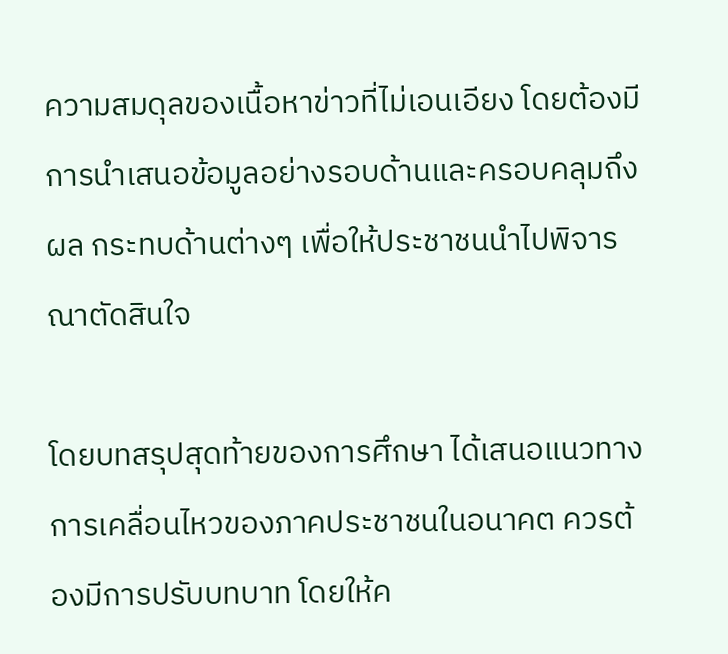ความสมดุลของเนื้อหาข่าวที่ไม่เอนเอียง โดยต้องมีการนำเสนอข้อมูลอย่างรอบด้านและครอบคลุมถึงผล กระทบด้านต่างๆ เพื่อให้ประชาชนนำไปพิจารณาตัดสินใจ

โดยบทสรุปสุดท้ายของการศึกษา ได้เสนอแนวทางการเคลื่อนไหวของภาคประชาชนในอนาคต ควรต้องมีการปรับบทบาท โดยให้ค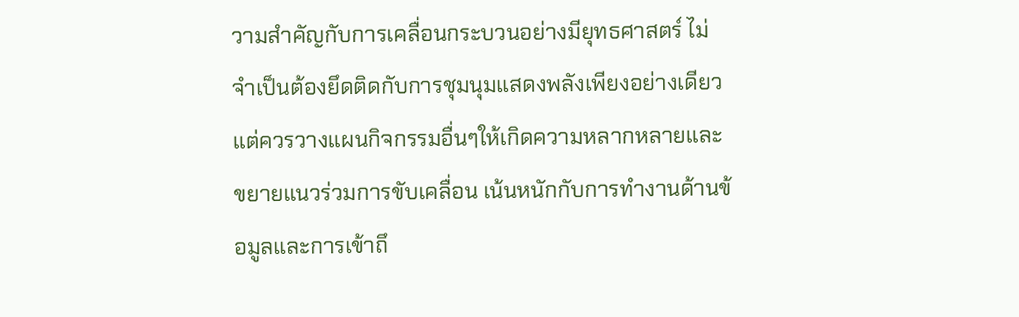วามสำคัญกับการเคลื่อนกระบวนอย่างมียุทธศาสตร์ ไม่จำเป็นต้องยึดติดกับการชุมนุมแสดงพลังเพียงอย่างเดียว แต่ควรวางแผนกิจกรรมอื่นๆให้เกิดความหลากหลายและขยายแนวร่วมการขับเคลื่อน เน้นหนักกับการทำงานด้านข้อมูลและการเข้าถึ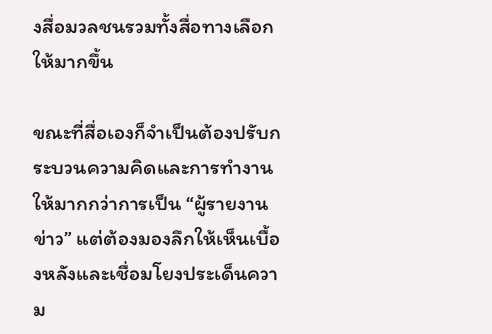งสื่อมวลชนรวมทั้งสื่อทางเลือกให้มากขึ้น

ขณะที่สื่อเองก็จำเป็นต้องปรับกระบวนความคิดและการทำงานให้มากกว่าการเป็น “ผู้รายงานข่าว” แต่ต้องมองลึกให้เห็นเบื้องหลังและเชื่อมโยงประเด็นความ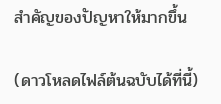สำคัญของปัญหาให้มากขึ้น

(ดาวโหลดไฟล์ต้นฉบับได้ที่นี้)